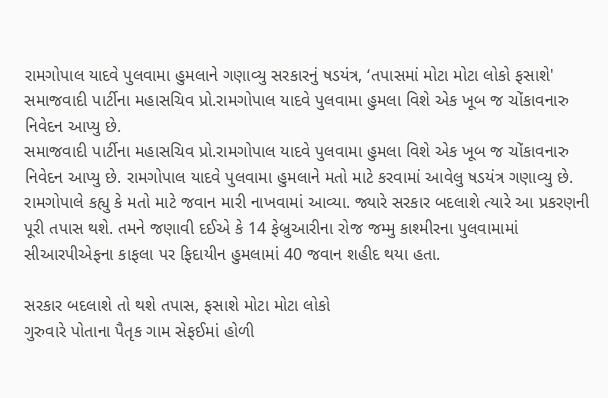રામગોપાલ યાદવે પુલવામા હુમલાને ગણાવ્યુ સરકારનું ષડયંત્ર, ‘તપાસમાં મોટા મોટા લોકો ફસાશે'
સમાજવાદી પાર્ટીના મહાસચિવ પ્રો.રામગોપાલ યાદવે પુલવામા હુમલા વિશે એક ખૂબ જ ચોંકાવનારુ નિવેદન આપ્યુ છે.
સમાજવાદી પાર્ટીના મહાસચિવ પ્રો.રામગોપાલ યાદવે પુલવામા હુમલા વિશે એક ખૂબ જ ચોંકાવનારુ નિવેદન આપ્યુ છે. રામગોપાલ યાદવે પુલવામા હુમલાને મતો માટે કરવામાં આવેલુ ષડયંત્ર ગણાવ્યુ છે. રામગોપાલે કહ્યુ કે મતો માટે જવાન મારી નાખવામાં આવ્યા. જ્યારે સરકાર બદલાશે ત્યારે આ પ્રકરણની પૂરી તપાસ થશે. તમને જણાવી દઈએ કે 14 ફેબ્રુઆરીના રોજ જમ્મુ કાશ્મીરના પુલવામામાં સીઆરપીએફના કાફલા પર ફિદાયીન હુમલામાં 40 જવાન શહીદ થયા હતા.

સરકાર બદલાશે તો થશે તપાસ, ફસાશે મોટા મોટા લોકો
ગુરુવારે પોતાના પૈતૃક ગામ સેફઈમાં હોળી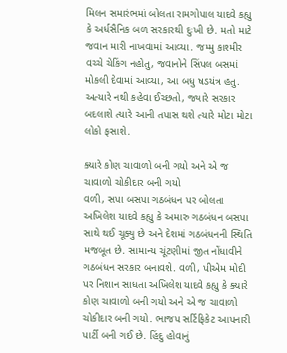મિલન સમારંભમાં બોલતા રામગોપાલ યાદવે કહ્યુ કે અર્ધસૈનિક બળ સરકારથી દુઃખી છે. મતો માટે જવાન મારી નાખવામાં આવ્યા. જમ્મુ કાશ્મીર વચ્ચે ચેકિંગ નહોતુ, જવાનોને સિંપલ બસમાં મોકલી દેવામાં આવ્યા, આ બધુ ષડયંત્ર હતુ. અત્યારે નથી કહેવા ઈચ્છતો, જ્યારે સરકાર બદલાશે ત્યારે આની તપાસ થશે ત્યારે મોટા મોટા લોકો ફસાશે.

ક્યારે કોણ ચાવાળો બની ગયો અને એ જ ચાવાળો ચોકીદાર બની ગયો
વળી, સપા બસપા ગઠબંધન પર બોલતા અખિલેશ યાદવે કહ્યુ કે અમારુ ગઠબંધન બસપા સાથે થઈ ચૂક્યુ છે અને દેશમાં ગઠબંધનની સ્થિતિ મજબૂત છે. સામાન્ય ચૂંટણીમાં જીત નોંધાવીને ગઠબંધન સરકાર બનાવશે. વળી, પીએમ મોદી પર નિશાન સાધતા અખિલેશ યાદવે કહ્યુ કે ક્યારે કોણ ચાવાળો બની ગયો અને એ જ ચાવાળો ચોકીદાર બની ગયો. ભાજપ સર્ટિફિકેટ આપનારી પાર્ટી બની ગઈ છે. હિંદુ હોવાનું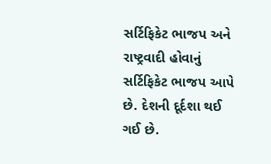સર્ટિફિકેટ ભાજપ અને રાષ્ટ્રવાદી હોવાનું સર્ટિફિકેટ ભાજપ આપે છે. દેશની દૂર્દશા થઈ ગઈ છે.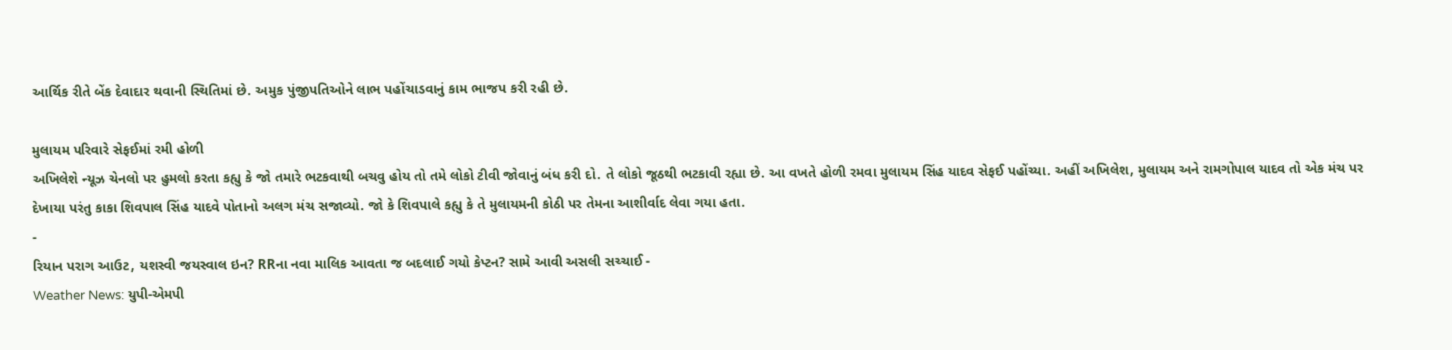આર્થિક રીતે બેંક દેવાદાર થવાની સ્થિતિમાં છે. અમુક પુંજીપતિઓને લાભ પહોંચાડવાનું કામ ભાજપ કરી રહી છે.

મુલાયમ પરિવારે સેફઈમાં રમી હોળી
અખિલેશે ન્યૂઝ ચેનલો પર હુમલો કરતા કહ્યુ કે જો તમારે ભટકવાથી બચવુ હોય તો તમે લોકો ટીવી જોવાનું બંધ કરી દો. તે લોકો જૂઠથી ભટકાવી રહ્યા છે. આ વખતે હોળી રમવા મુલાયમ સિંહ યાદવ સેફઈ પહોંચ્યા. અહીં અખિલેશ, મુલાયમ અને રામગોપાલ યાદવ તો એક મંચ પર દેખાયા પરંતુ કાકા શિવપાલ સિંહ યાદવે પોતાનો અલગ મંચ સજાવ્યો. જો કે શિવપાલે કહ્યુ કે તે મુલાયમની કોઠી પર તેમના આશીર્વાદ લેવા ગયા હતા.
-
રિયાન પરાગ આઉટ, યશસ્વી જયસ્વાલ ઇન? RRના નવા માલિક આવતા જ બદલાઈ ગયો કેપ્ટન? સામે આવી અસલી સચ્ચાઈ -
Weather News: યુપી-એમપી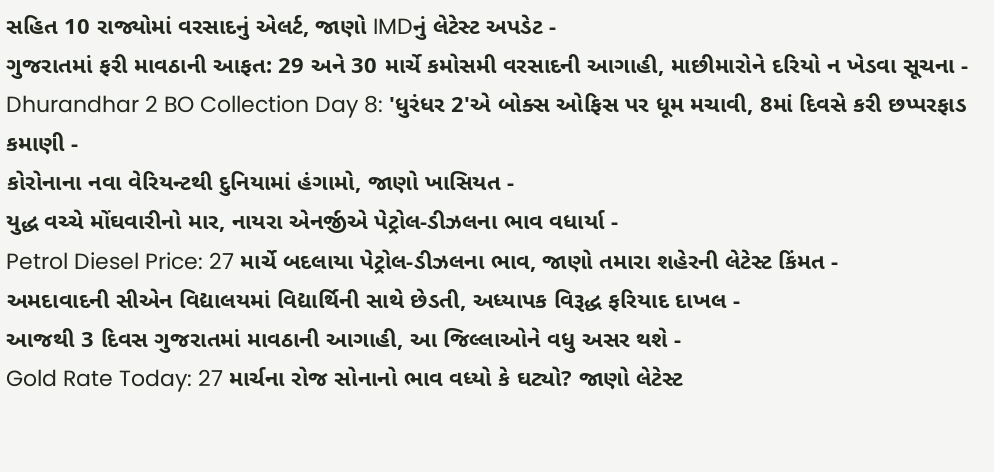સહિત 10 રાજ્યોમાં વરસાદનું એલર્ટ, જાણો IMDનું લેટેસ્ટ અપડેટ -
ગુજરાતમાં ફરી માવઠાની આફત: 29 અને 30 માર્ચે કમોસમી વરસાદની આગાહી, માછીમારોને દરિયો ન ખેડવા સૂચના -
Dhurandhar 2 BO Collection Day 8: 'ધુરંધર 2'એ બોક્સ ઓફિસ પર ધૂમ મચાવી, 8માં દિવસે કરી છપ્પરફાડ કમાણી -
કોરોનાના નવા વેરિયન્ટથી દુનિયામાં હંગામો, જાણો ખાસિયત -
યુદ્ધ વચ્ચે મોંઘવારીનો માર, નાયરા એનર્જીએ પેટ્રોલ-ડીઝલના ભાવ વધાર્યા -
Petrol Diesel Price: 27 માર્ચે બદલાયા પેટ્રોલ-ડીઝલના ભાવ, જાણો તમારા શહેરની લેટેસ્ટ કિંમત -
અમદાવાદની સીએન વિદ્યાલયમાં વિદ્યાર્થિની સાથે છેડતી, અધ્યાપક વિરૂદ્ધ ફરિયાદ દાખલ -
આજથી 3 દિવસ ગુજરાતમાં માવઠાની આગાહી, આ જિલ્લાઓને વધુ અસર થશે -
Gold Rate Today: 27 માર્ચના રોજ સોનાનો ભાવ વધ્યો કે ઘટ્યો? જાણો લેટેસ્ટ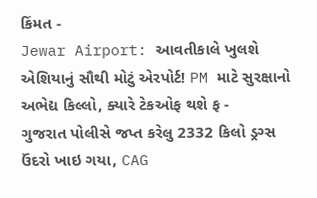કિંમત -
Jewar Airport: આવતીકાલે ખુલશે એશિયાનું સૌથી મોટું એરપોર્ટ! PM માટે સુરક્ષાનો અભેદ્ય કિલ્લો, ક્યારે ટેકઓફ થશે ફ -
ગુજરાત પોલીસે જપ્ત કરેલુ 2332 કિલો ડ્રગ્સ ઉંદરો ખાઇ ગયા, CAG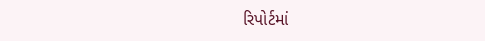રિપોર્ટમાં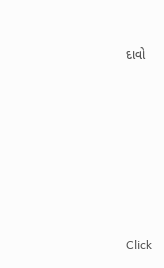દાવો








Click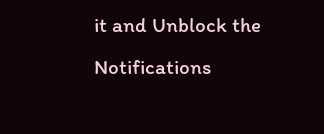it and Unblock the Notifications